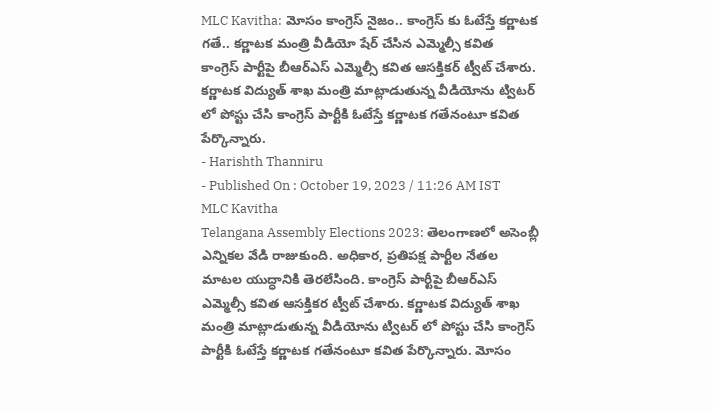MLC Kavitha: మోసం కాంగ్రెస్ నైజం.. కాంగ్రెస్ కు ఓటేస్తే కర్ణాటక గతే.. కర్ణాటక మంత్రి వీడియో షేర్ చేసిన ఎమ్మెల్సీ కవిత
కాంగ్రెస్ పార్టీపై బీఆర్ఎస్ ఎమ్మెల్సీ కవిత ఆసక్తికర్ ట్వీట్ చేశారు. కర్ణాటక విద్యుత్ శాఖ మంత్రి మాట్లాడుతున్న వీడియోను ట్విటర్ లో పోస్టు చేసి కాంగ్రెస్ పార్టీకి ఓటేస్తే కర్ణాటక గతేనంటూ కవిత పేర్కొన్నారు.
- Harishth Thanniru
- Published On : October 19, 2023 / 11:26 AM IST
MLC Kavitha
Telangana Assembly Elections 2023: తెలంగాణలో అసెంబ్లీ ఎన్నికల వేడి రాజుకుంది. అధికార, ప్రతిపక్ష పార్టీల నేతల మాటల యుద్ధానికి తెరలేసింది. కాంగ్రెస్ పార్టీపై బీఆర్ఎస్ ఎమ్మెల్సీ కవిత ఆసక్తికర ట్వీట్ చేశారు. కర్ణాటక విద్యుత్ శాఖ మంత్రి మాట్లాడుతున్న వీడియోను ట్విటర్ లో పోస్టు చేసి కాంగ్రెస్ పార్టీకి ఓటేస్తే కర్ణాటక గతేనంటూ కవిత పేర్కొన్నారు. మోసం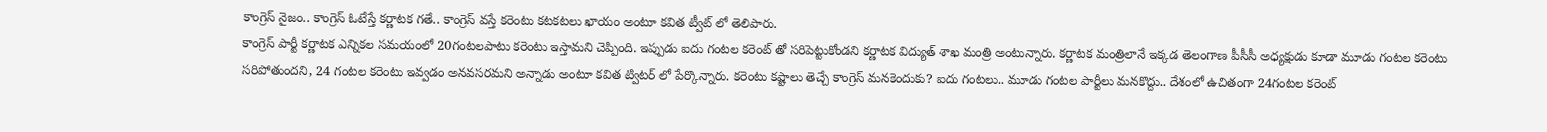కాంగ్రెస్ నైజం.. కాంగ్రెస్ ఓటేస్తే కర్ణాటక గతే.. కాంగ్రెస్ వస్తే కరెంటు కటకటలు ఖాయం అంటూ కవిత ట్వీట్ లో తెలిపారు.
కాంగ్రెస్ పార్టీ కర్ణాటక ఎన్నికల సమయంలో 20గంటలపాటు కరెంటు ఇస్తామని చెప్పింది. ఇప్పుడు ఐదు గంటల కరెంట్ తో సరిపెట్టుకోండని కర్ణాటక విద్యుత్ శాఖ మంత్రి అంటున్నారు. కర్ణాటక మంత్రిలానే ఇక్కడ తెలంగాణ పీసీసీ అధ్యక్షుడు కూడా మూడు గంటల కరెంటు సరిపోతుందని, 24 గంటల కరెంటు ఇవ్వడం అనవసరమని అన్నాడు అంటూ కవిత ట్విటర్ లో పేర్కొన్నారు. కరెంటు కష్టాలు తెచ్చే కాంగ్రెస్ మనకెందుకు? ఐదు గంటలు.. మూడు గంటల పార్టీలు మనకొద్దు.. దేశంలో ఉచితంగా 24గంటల కరెంట్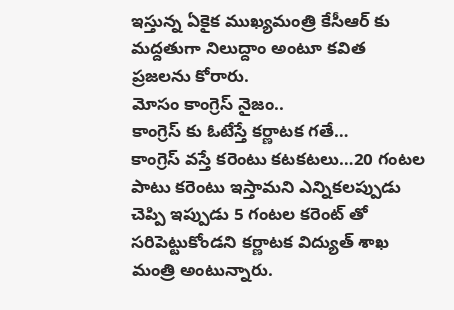ఇస్తున్న ఏకైక ముఖ్యమంత్రి కేసీఆర్ కు మద్దతుగా నిలుద్దాం అంటూ కవిత ప్రజలను కోరారు.
మోసం కాంగ్రెస్ నైజం..
కాంగ్రెస్ కు ఓటేస్తే కర్ణాటక గతే…
కాంగ్రెస్ వస్తే కరెంటు కటకటలు…20 గంటల పాటు కరెంటు ఇస్తామని ఎన్నికలప్పుడు చెప్పి ఇప్పుడు 5 గంటల కరెంట్ తో సరిపెట్టుకోండని కర్ణాటక విద్యుత్ శాఖ మంత్రి అంటున్నారు.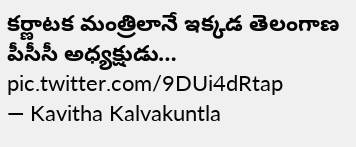కర్ణాటక మంత్రిలానే ఇక్కడ తెలంగాణ పీసీసీ అధ్యక్షుడు… pic.twitter.com/9DUi4dRtap
— Kavitha Kalvakuntla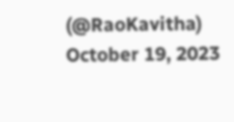(@RaoKavitha) October 19, 2023